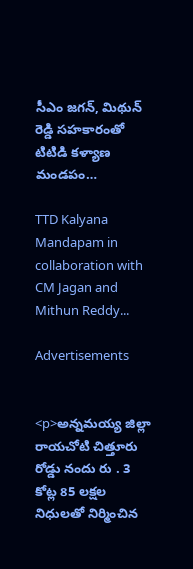సీఎం జగన్, మిథున్ రెడ్డి సహకారంతో టిటిడి కళ్యాణ మండపం…

TTD Kalyana Mandapam in collaboration with CM Jagan and Mithun Reddy...

Advertisements


<p>అన్నమయ్య జిల్లా రాయచోటి చిత్తూరు రోడ్డు నందు రు . 3 కోట్ల 85 లక్షల నిధులతో నిర్మించిన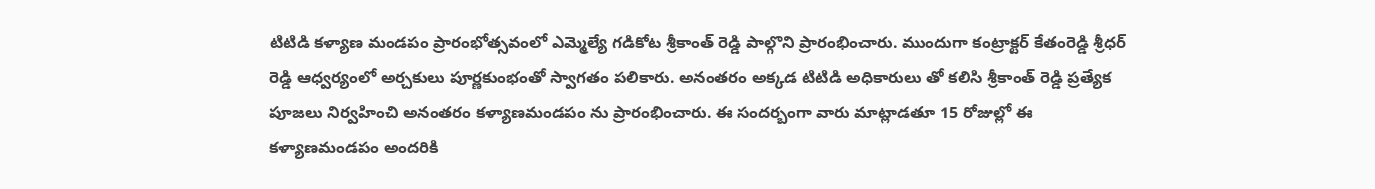టిటిడి కళ్యాణ మండపం ప్రారంభోత్సవంలో ఎమ్మెల్యే గడికోట శ్రీకాంత్ రెడ్డి పాల్గొని ప్రారంభించారు. ముందుగా కంట్రాక్టర్ కేతంరెడ్డి శ్రీధర్ రెడ్డి ఆధ్వర్యంలో అర్చకులు పూర్ణకుంభంతో స్వాగతం పలికారు. అనంతరం అక్కడ టిటిడి అధికారులు తో కలిసి శ్రీకాంత్ రెడ్డి ప్రత్యేక పూజలు నిర్వహించి అనంతరం కళ్యాణమండపం ను ప్రారంభించారు. ఈ సందర్బంగా వారు మాట్లాడతూ 15 రోజుల్లో ఈ కళ్యాణమండపం అందరికి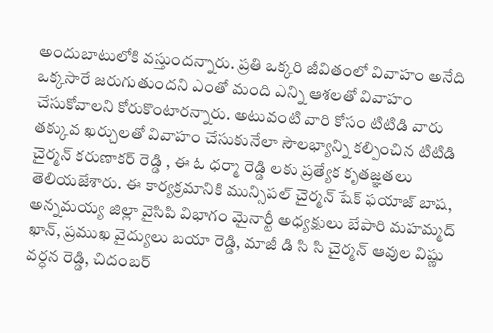అందుబాటులోకి వస్తుందన్నారు. ప్రతి ఒక్కరి జీవితంలో వివాహం అనేది ఒక్కసారే జరుగుతుందని ఎంతో మంది ఎన్ని ఆశలతో వివాహం చేసుకోవాలని కోరుకొంటారన్నారు. అటువంటి వారి కోసం టిటిడి వారు తక్కువ ఖర్చులతో వివాహం చేసుకునేలా సౌలభ్యాన్ని కల్పించిన టిటిడి చైర్మన్ కరుణాకర్ రెడ్డి , ఈ ఓ ధర్మా రెడ్డి లకు ప్రత్యేక కృతజ్ఞతలు తెలియజేశారు. ఈ కార్యక్రమానికి మున్సిపల్ చైర్మన్ షేక్ ఫయాజ్ బాష, అన్నమయ్య జిల్లా వైసిపి విభాగం మైనార్టీ అధ్యక్షులు బేపారి మహమ్మద్ ఖాన్, ప్రముఖ వైద్యులు బయా రెడ్డి, మాజీ డి సి సి చైర్మన్ ఆవుల విష్ణు వర్ధన రెడ్డి, చిదంబర్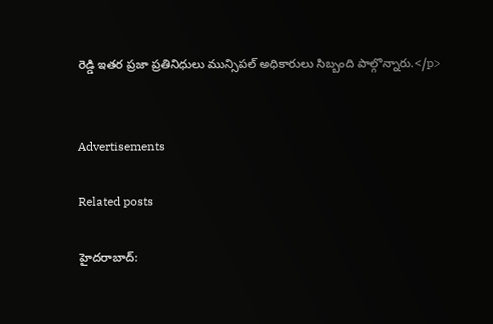రెడ్డి ఇతర ప్రజా ప్రతినిధులు మున్సిపల్ అధికారులు సిబ్బంది పాల్గొన్నారు.</p>


Advertisements

Related posts

హైదరాబాద్: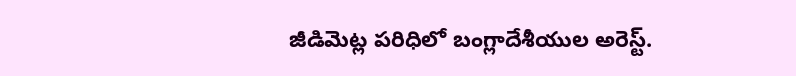జీడిమెట్ల పరిధిలో బంగ్లాదేశీయుల అరెస్ట్.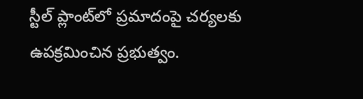స్టీల్ ప్లాంట్‌లో ప్రమాదంపై చర్యలకు ఉపక్రమించిన ప్రభుత్వం.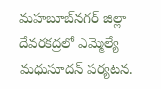మహబూబ్‌నగర్ జిల్లా దేవరకద్రలో ఎమ్మెల్యే మధుసూదన్ పర్యటన.